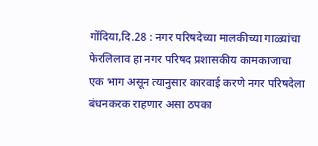गोंदिया,दि.28 : नगर परिषदेच्या मालकीच्या गाळ्यांचा फेरलिलाव हा नगर परिषद प्रशासकीय कामकाजाचा एक भाग असून त्यानुसार कारवाई करणे नगर परिषदेला बंधनकरक राहणार असा ठपका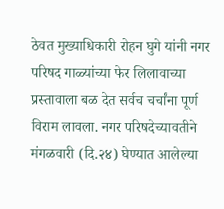ठेवत मुख्याधिकारी रोहन घुगे यांनी नगर परिषद गाळ्यांच्या फेर लिलावाच्या प्रस्तावाला बळ देत सर्वच चर्चांना पूर्ण विराम लावला. नगर परिषदेच्यावतीने मंगळवारी (दि.२४) घेण्यात आलेल्या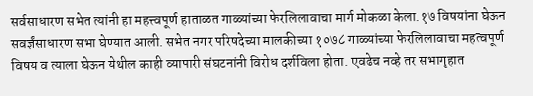सर्वसाधारण सभेत त्यांनी हा महत्त्वपूर्ण हाताळत गाळ्यांच्या फेरलिलावाचा मार्ग मोकळा केला.१७ विषयांना घेऊन सवर्ज्ञंसाधारण सभा घेण्यात आली. सभेत नगर परिषदेच्या मालकीच्या १०७८ गाळ्यांच्या फेरलिलावाचा महत्वपूर्ण विषय व त्याला घेऊन येथील काही व्यापारी संघटनांनी विरोध दर्शविला होता. एवढेच नव्हे तर सभागृहात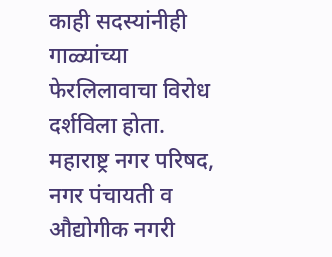काही सदस्यांनीही गाळ्यांच्या फेरलिलावाचा विरोध दर्शविला होता. महाराष्ट्र नगर परिषद, नगर पंचायती व औद्योगीक नगरी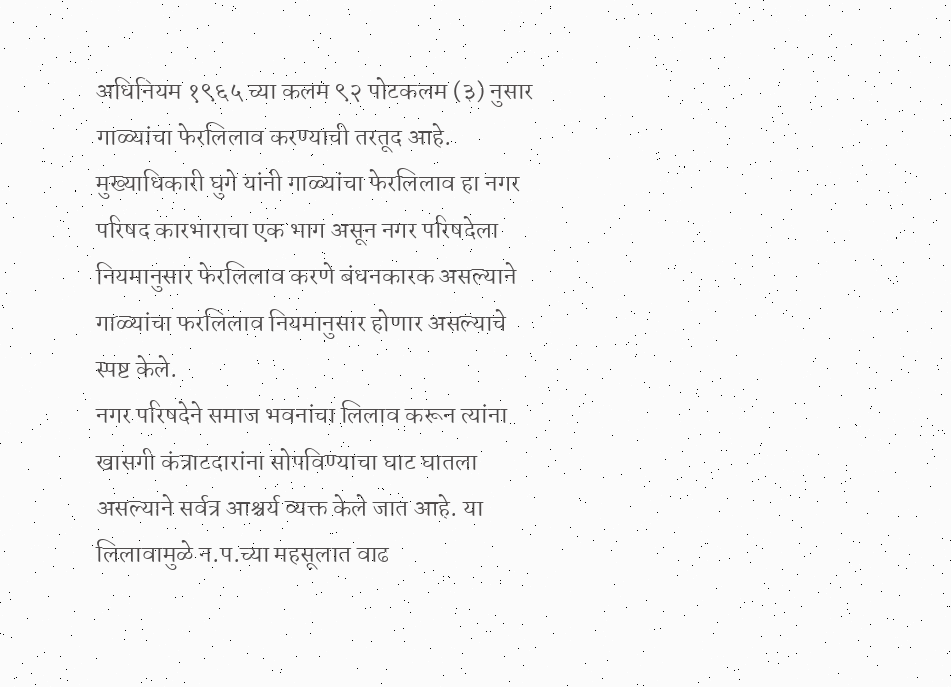अधिनियम १९६५ च्या कलम ९२ पोटकलम (३) नुसार गाळ्यांचा फेरलिलाव करण्याची तरतूद आहे. मुख्याधिकारी घुगे यांनी गाळ्यांचा फेरलिलाव हा नगर परिषद कारभाराचा एक भाग असून नगर परिषदेला नियमानुसार फेरलिलाव करणे बंधनकारक असल्याने गाळ्यांचा फरलिलाव नियमानुसार होणार असल्याचे स्पष्ट केले.
नगर परिषदेने समाज भवनांचा लिलाव करून त्यांना खासगी कंत्राटदारांना सोपविण्याचा घाट घातला असल्याने सर्वत्र आश्चर्य व्यक्त केले जात आहे. या लिलावामुळे न.प.च्या महसूलात वाढ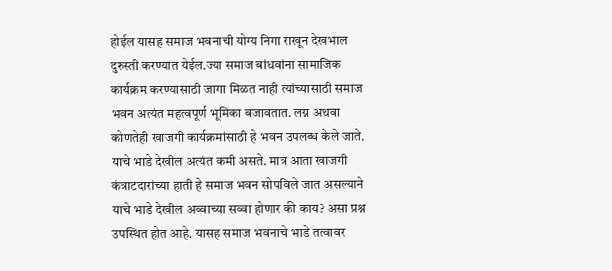होईल यासह समाज भवनाची योग्य निगा राखून देखभाल दुरुस्ती करण्यात येईल.ज्या समाज बांधवांना सामाजिक कार्यक्रम करण्यासाठी जागा मिळत नाही त्यांच्यासाठी समाज भवन अत्यंत महत्वपूर्ण भूमिका बजावतात. लग्न अथवा कोणतेही खाजगी कार्यक्रमांसाठी हे भवन उपलब्ध केले जाते. याचे भाडे देखील अत्यंत कमी असते. मात्र आता खाजगी कंत्राटदारांच्या हाती हे समाज भवन सोपविले जात असल्याने याचे भाडे देखील अव्वाच्या सव्वा होणार की काय? असा प्रश्न उपस्थित होत आहे. यासह समाज भवनाचे भाडे तत्वावर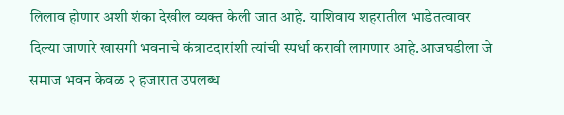लिलाव होणार अशी शंका देखील व्यक्त केली जात आहे. याशिवाय शहरातील भाडेतत्वावर दिल्या जाणारे खासगी भवनाचे कंत्राटदारांशी त्यांची स्पर्धा करावी लागणार आहे.आजघडीला जे समाज भवन केवळ २ हजारात उपलब्ध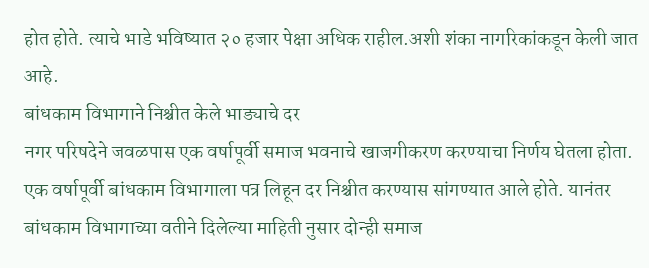होत होते. त्याचे भाडे भविष्यात २० हजार पेक्षा अधिक राहील.अशी शंका नागरिकांकडून केली जात आहे.
बांधकाम विभागाने निश्चीत केले भाड्याचे दर
नगर परिषदेने जवळपास एक वर्षापूर्वी समाज भवनाचे खाजगीकरण करण्याचा निर्णय घेतला होता. एक वर्षापूर्वी बांधकाम विभागाला पत्र लिहून दर निश्चीत करण्यास सांगण्यात आले होते. यानंतर बांधकाम विभागाच्या वतीने दिलेल्या माहिती नुसार दोन्ही समाज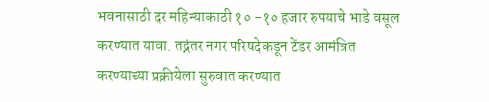भवनासाठी दर महिन्याकाठी १० -१० हजार रुपयाचे भाडे वसूल करण्यात यावा. तद्नंतर नगर परिषदेकडून टेंडर आमंत्रित करण्याच्या प्रक्रीयेला सुरुवात करण्यात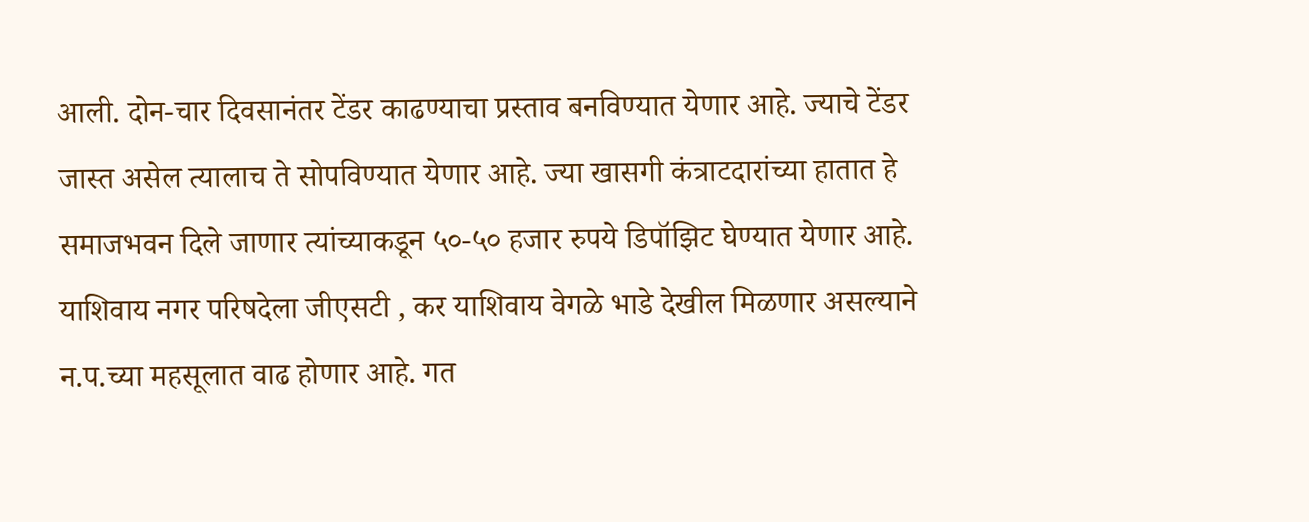आली. दोन-चार दिवसानंतर टेंडर काढण्याचा प्रस्ताव बनविण्यात येणार आहे. ज्याचे टेंडर जास्त असेल त्यालाच ते सोपविण्यात येणार आहे. ज्या खासगी कंत्राटदारांच्या हातात हे समाजभवन दिले जाणार त्यांच्याकडून ५०-५० हजार रुपये डिपॉझिट घेण्यात येणार आहे. याशिवाय नगर परिषदेला जीएसटी , कर याशिवाय वेगळे भाडे देखील मिळणार असल्याने न.प.च्या महसूलात वाढ होणार आहे. गत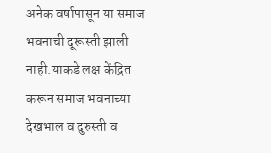अनेक वर्षापासून या समाज भवनाची दूरूस्ती झाली नाही.याकडे लक्ष केंद्रित करून समाज भवनाच्या देखभाल व दुरुस्ती व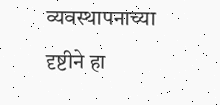व्यवस्थापनाच्या दृष्टीने हा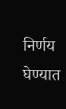निर्णय घेण्यात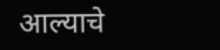आल्याचे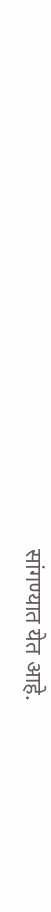सांगण्यात येत आहे.